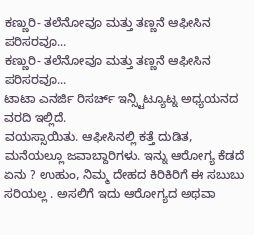ಕಣ್ಣುರಿ- ತಲೆನೋವೂ ಮತ್ತು ತಣ್ಣನೆ ಆಫೀಸಿನ ಪರಿಸರವೂ...
ಕಣ್ಣುರಿ- ತಲೆನೋವೂ ಮತ್ತು ತಣ್ಣನೆ ಆಫೀಸಿನ ಪರಿಸರವೂ...
ಟಾಟಾ ಎನರ್ಜಿ ರಿಸರ್ಚ್ ಇನ್ಸ್ಟಿಟ್ಯೂಟ್ನ ಅಧ್ಯಯನದ ವರದಿ ಇಲ್ಲಿದೆ.
ವಯಸ್ಸಾಯಿತು. ಆಫೀಸಿನಲ್ಲಿ ಕತ್ತೆ ದುಡಿತ, ಮನೆಯಲ್ಲೂ ಜವಾಬ್ದಾರಿಗಳು. ಇನ್ನು ಆರೋಗ್ಯ ಕೆಡದೆ ಏನು ? ಉಹುಂ, ನಿಮ್ಮ ದೇಹದ ಕಿರಿಕಿರಿಗೆ ಈ ಸಬುಬು ಸರಿಯಲ್ಲ . ಅಸಲಿಗೆ ಇದು ಆರೋಗ್ಯದ ಅಥವಾ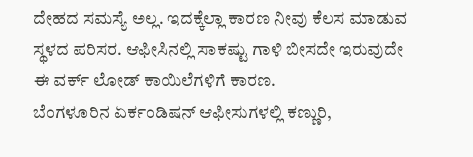ದೇಹದ ಸಮಸ್ಯೆ ಅಲ್ಲ. ಇದಕ್ಕೆಲ್ಲಾ ಕಾರಣ ನೀವು ಕೆಲಸ ಮಾಡುವ ಸ್ಥಳದ ಪರಿಸರ. ಆಫೀಸಿನಲ್ಲಿ ಸಾಕಷ್ಟು ಗಾಳಿ ಬೀಸದೇ ಇರುವುದೇ ಈ ವರ್ಕ್ ಲೋಡ್ ಕಾಯಿಲೆಗಳಿಗೆ ಕಾರಣ.
ಬೆಂಗಳೂರಿನ ಏರ್ಕಂಡಿಷನ್ ಆಫೀಸುಗಳಲ್ಲಿ ಕಣ್ಣುರಿ,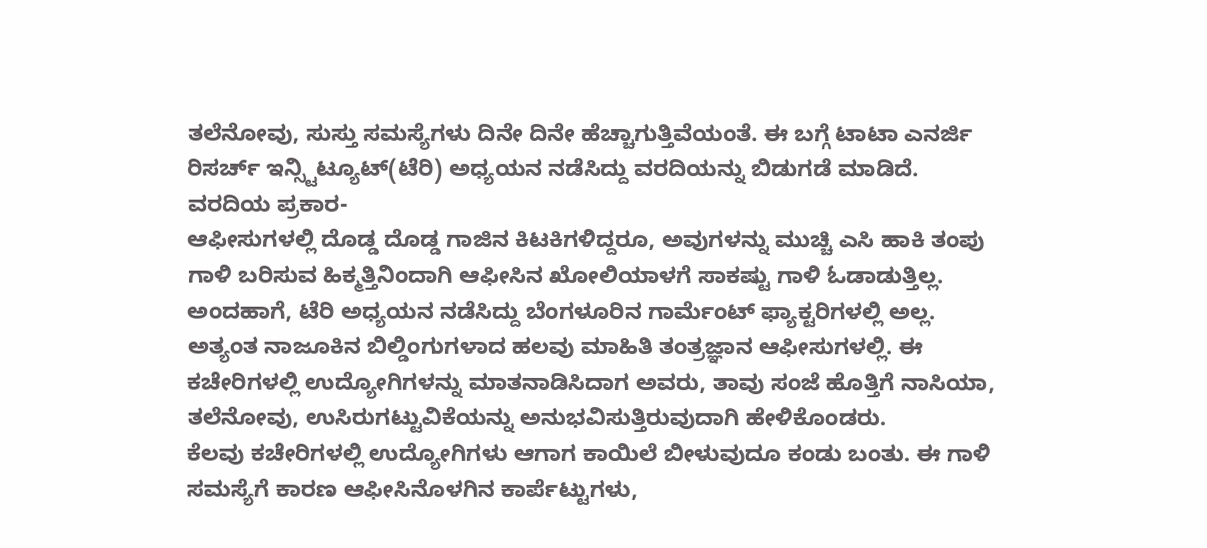ತಲೆನೋವು, ಸುಸ್ತು ಸಮಸ್ಯೆಗಳು ದಿನೇ ದಿನೇ ಹೆಚ್ಚಾಗುತ್ತಿವೆಯಂತೆ. ಈ ಬಗ್ಗೆ ಟಾಟಾ ಎನರ್ಜಿ ರಿಸರ್ಚ್ ಇನ್ಸ್ಟಿಟ್ಯೂಟ್(ಟೆರಿ) ಅಧ್ಯಯನ ನಡೆಸಿದ್ದು ವರದಿಯನ್ನು ಬಿಡುಗಡೆ ಮಾಡಿದೆ.
ವರದಿಯ ಪ್ರಕಾರ-
ಆಫೀಸುಗಳಲ್ಲಿ ದೊಡ್ಡ ದೊಡ್ಡ ಗಾಜಿನ ಕಿಟಕಿಗಳಿದ್ದರೂ, ಅವುಗಳನ್ನು ಮುಚ್ಚಿ ಎಸಿ ಹಾಕಿ ತಂಪು ಗಾಳಿ ಬರಿಸುವ ಹಿಕ್ಮತ್ತಿನಿಂದಾಗಿ ಆಫೀಸಿನ ಖೋಲಿಯಾಳಗೆ ಸಾಕಷ್ಟು ಗಾಳಿ ಓಡಾಡುತ್ತಿಲ್ಲ. ಅಂದಹಾಗೆ, ಟೆರಿ ಅಧ್ಯಯನ ನಡೆಸಿದ್ದು ಬೆಂಗಳೂರಿನ ಗಾರ್ಮೆಂಟ್ ಫ್ಯಾಕ್ಟರಿಗಳಲ್ಲಿ ಅಲ್ಲ. ಅತ್ಯಂತ ನಾಜೂಕಿನ ಬಿಲ್ಡಿಂಗುಗಳಾದ ಹಲವು ಮಾಹಿತಿ ತಂತ್ರಜ್ಞಾನ ಆಫೀಸುಗಳಲ್ಲಿ. ಈ ಕಚೇರಿಗಳಲ್ಲಿ ಉದ್ಯೋಗಿಗಳನ್ನು ಮಾತನಾಡಿಸಿದಾಗ ಅವರು, ತಾವು ಸಂಜೆ ಹೊತ್ತಿಗೆ ನಾಸಿಯಾ, ತಲೆನೋವು, ಉಸಿರುಗಟ್ಟುವಿಕೆಯನ್ನು ಅನುಭವಿಸುತ್ತಿರುವುದಾಗಿ ಹೇಳಿಕೊಂಡರು.
ಕೆಲವು ಕಚೇರಿಗಳಲ್ಲಿ ಉದ್ಯೋಗಿಗಳು ಆಗಾಗ ಕಾಯಿಲೆ ಬೀಳುವುದೂ ಕಂಡು ಬಂತು. ಈ ಗಾಳಿ ಸಮಸ್ಯೆಗೆ ಕಾರಣ ಆಫೀಸಿನೊಳಗಿನ ಕಾರ್ಪೆಟ್ಟುಗಳು,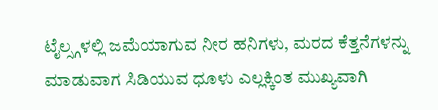ಟೈಲ್ಸ್ಗಳಲ್ಲಿ ಜಮೆಯಾಗುವ ನೀರ ಹನಿಗಳು, ಮರದ ಕೆತ್ತನೆಗಳನ್ನು ಮಾಡುವಾಗ ಸಿಡಿಯುವ ಧೂಳು ಎಲ್ಲಕ್ಕಿಂತ ಮುಖ್ಯವಾಗಿ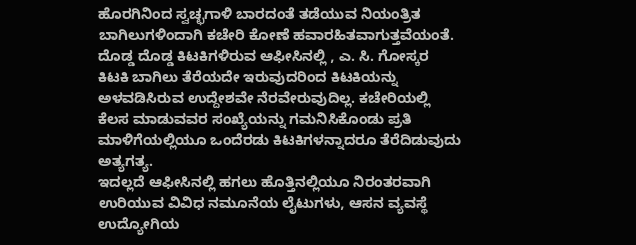ಹೊರಗಿನಿಂದ ಸ್ವಚ್ಛಗಾಳಿ ಬಾರದಂತೆ ತಡೆಯುವ ನಿಯಂತ್ರಿತ ಬಾಗಿಲುಗಳಿಂದಾಗಿ ಕಚೇರಿ ಕೋಣೆ ಹವಾರಹಿತವಾಗುತ್ತವೆಯಂತೆ.
ದೊಡ್ಡ ದೊಡ್ಡ ಕಿಟಕಿಗಳಿರುವ ಆಫೀಸಿನಲ್ಲಿ , ಎ. ಸಿ. ಗೋಸ್ಕರ ಕಿಟಕಿ ಬಾಗಿಲು ತೆರೆಯದೇ ಇರುವುದರಿಂದ ಕಿಟಕಿಯನ್ನು ಅಳವಡಿಸಿರುವ ಉದ್ದೇಶವೇ ನೆರವೇರುವುದಿಲ್ಲ. ಕಚೇರಿಯಲ್ಲಿ ಕೆಲಸ ಮಾಡುವವರ ಸಂಖ್ಯೆಯನ್ನು ಗಮನಿಸಿಕೊಂಡು ಪ್ರತಿ ಮಾಳಿಗೆಯಲ್ಲಿಯೂ ಒಂದೆರಡು ಕಿಟಕಿಗಳನ್ನಾದರೂ ತೆರೆದಿಡುವುದು ಅತ್ಯಗತ್ಯ.
ಇದಲ್ಲದೆ ಆಫೀಸಿನಲ್ಲಿ ಹಗಲು ಹೊತ್ತಿನಲ್ಲಿಯೂ ನಿರಂತರವಾಗಿ ಉರಿಯುವ ವಿವಿಧ ನಮೂನೆಯ ಲೈಟುಗಳು, ಆಸನ ವ್ಯವಸ್ಥೆ ಉದ್ಯೋಗಿಯ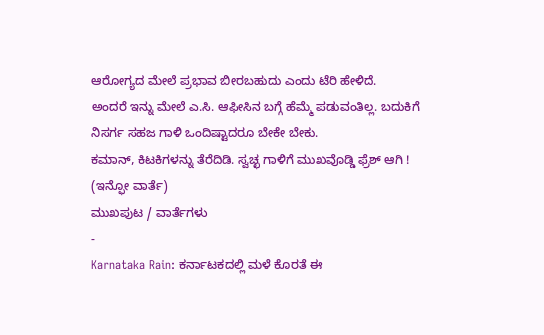ಆರೋಗ್ಯದ ಮೇಲೆ ಪ್ರಭಾವ ಬೀರಬಹುದು ಎಂದು ಟೆರಿ ಹೇಳಿದೆ.
ಅಂದರೆ ಇನ್ನು ಮೇಲೆ ಎ.ಸಿ. ಆಫೀಸಿನ ಬಗ್ಗೆ ಹೆಮ್ಮೆ ಪಡುವಂತಿಲ್ಲ. ಬದುಕಿಗೆ ನಿಸರ್ಗ ಸಹಜ ಗಾಳಿ ಒಂದಿಷ್ಟಾದರೂ ಬೇಕೇ ಬೇಕು.
ಕಮಾನ್, ಕಿಟಕಿಗಳನ್ನು ತೆರೆದಿಡಿ. ಸ್ವಚ್ಛ ಗಾಳಿಗೆ ಮುಖವೊಡ್ಡಿ ಫ್ರೆಶ್ ಆಗಿ !
(ಇನ್ಫೋ ವಾರ್ತೆ)
ಮುಖಪುಟ / ವಾರ್ತೆಗಳು
-
Karnataka Rain: ಕರ್ನಾಟಕದಲ್ಲಿ ಮಳೆ ಕೊರತೆ ಈ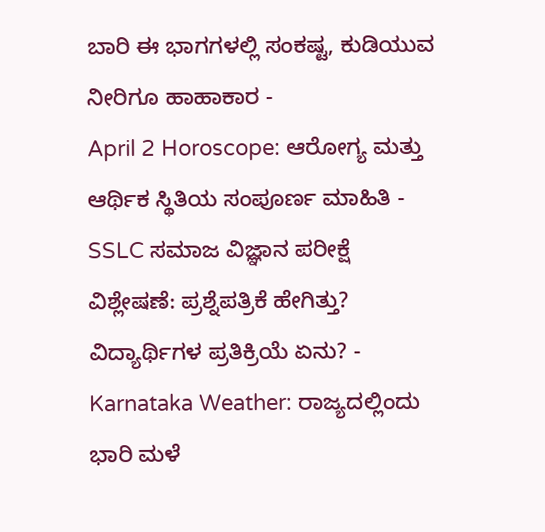ಬಾರಿ ಈ ಭಾಗಗಳಲ್ಲಿ ಸಂಕಷ್ಟ, ಕುಡಿಯುವ ನೀರಿಗೂ ಹಾಹಾಕಾರ -
April 2 Horoscope: ಆರೋಗ್ಯ ಮತ್ತು ಆರ್ಥಿಕ ಸ್ಥಿತಿಯ ಸಂಪೂರ್ಣ ಮಾಹಿತಿ -
SSLC ಸಮಾಜ ವಿಜ್ಞಾನ ಪರೀಕ್ಷೆ ವಿಶ್ಲೇಷಣೆ: ಪ್ರಶ್ನೆಪತ್ರಿಕೆ ಹೇಗಿತ್ತು? ವಿದ್ಯಾರ್ಥಿಗಳ ಪ್ರತಿಕ್ರಿಯೆ ಏನು? -
Karnataka Weather: ರಾಜ್ಯದಲ್ಲಿಂದು ಭಾರಿ ಮಳೆ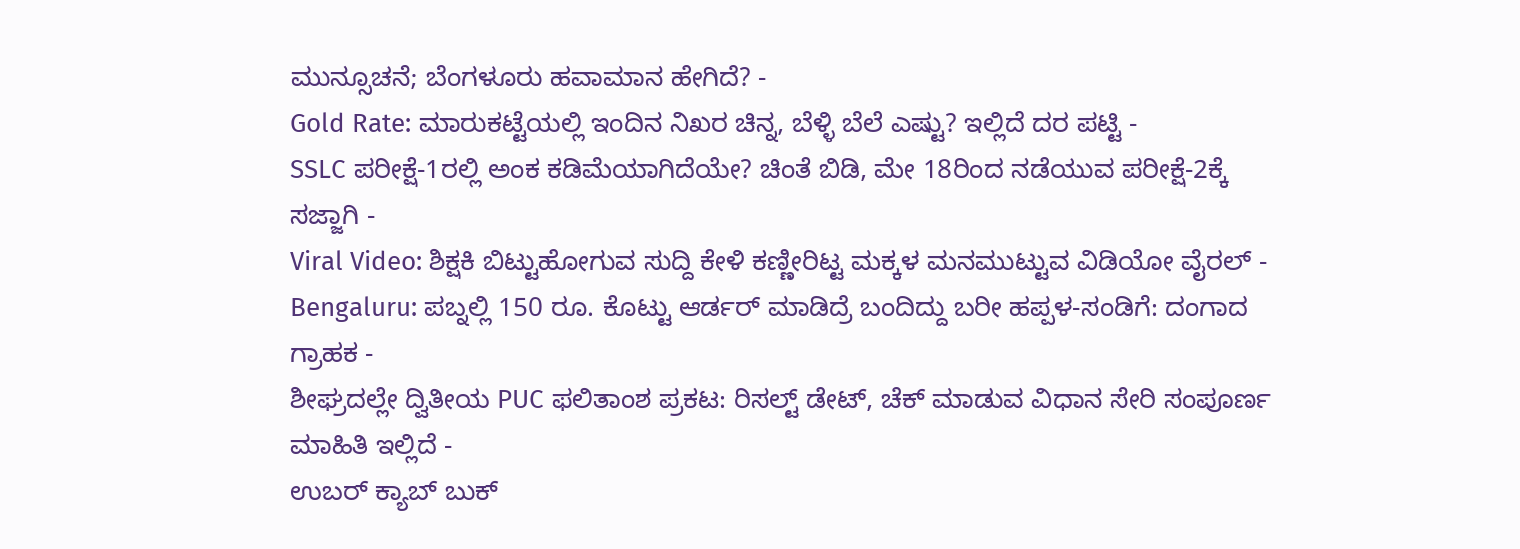ಮುನ್ಸೂಚನೆ; ಬೆಂಗಳೂರು ಹವಾಮಾನ ಹೇಗಿದೆ? -
Gold Rate: ಮಾರುಕಟ್ಟೆಯಲ್ಲಿ ಇಂದಿನ ನಿಖರ ಚಿನ್ನ, ಬೆಳ್ಳಿ ಬೆಲೆ ಎಷ್ಟು? ಇಲ್ಲಿದೆ ದರ ಪಟ್ಟಿ -
SSLC ಪರೀಕ್ಷೆ-1ರಲ್ಲಿ ಅಂಕ ಕಡಿಮೆಯಾಗಿದೆಯೇ? ಚಿಂತೆ ಬಿಡಿ, ಮೇ 18ರಿಂದ ನಡೆಯುವ ಪರೀಕ್ಷೆ-2ಕ್ಕೆ ಸಜ್ಜಾಗಿ -
Viral Video: ಶಿಕ್ಷಕಿ ಬಿಟ್ಟುಹೋಗುವ ಸುದ್ದಿ ಕೇಳಿ ಕಣ್ಣೀರಿಟ್ಟ ಮಕ್ಕಳ ಮನಮುಟ್ಟುವ ವಿಡಿಯೋ ವೈರಲ್ -
Bengaluru: ಪಬ್ನಲ್ಲಿ 150 ರೂ. ಕೊಟ್ಟು ಆರ್ಡರ್ ಮಾಡಿದ್ರೆ ಬಂದಿದ್ದು ಬರೀ ಹಪ್ಪಳ-ಸಂಡಿಗೆ: ದಂಗಾದ ಗ್ರಾಹಕ -
ಶೀಘ್ರದಲ್ಲೇ ದ್ವಿತೀಯ PUC ಫಲಿತಾಂಶ ಪ್ರಕಟ: ರಿಸಲ್ಟ್ ಡೇಟ್, ಚೆಕ್ ಮಾಡುವ ವಿಧಾನ ಸೇರಿ ಸಂಪೂರ್ಣ ಮಾಹಿತಿ ಇಲ್ಲಿದೆ -
ಉಬರ್ ಕ್ಯಾಬ್ ಬುಕ್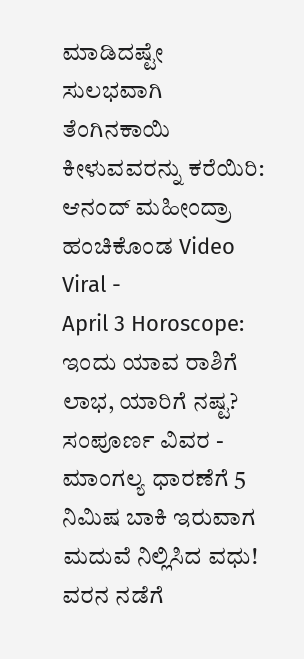ಮಾಡಿದಷ್ಟೇ ಸುಲಭವಾಗಿ ತೆಂಗಿನಕಾಯಿ ಕೀಳುವವರನ್ನು ಕರೆಯಿರಿ: ಆನಂದ್ ಮಹೀಂದ್ರಾ ಹಂಚಿಕೊಂಡ Video Viral -
April 3 Horoscope: ಇಂದು ಯಾವ ರಾಶಿಗೆ ಲಾಭ, ಯಾರಿಗೆ ನಷ್ಟ? ಸಂಪೂರ್ಣ ವಿವರ -
ಮಾಂಗಲ್ಯ ಧಾರಣೆಗೆ 5 ನಿಮಿಷ ಬಾಕಿ ಇರುವಾಗ ಮದುವೆ ನಿಲ್ಲಿಸಿದ ವಧು! ವರನ ನಡೆಗೆ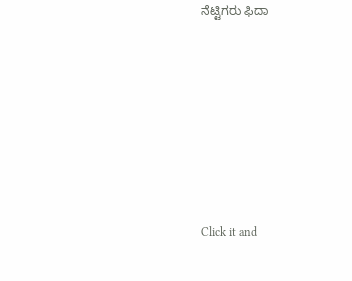ನೆಟ್ಟಿಗರು ಫಿದಾ












Click it and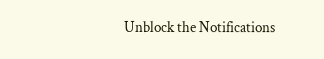Unblock the Notifications